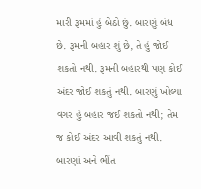મારી રૂમમાં હું બેઠો છું. બારણું બંધ છે. રૂમની બહાર શું છે, તે હું જોઈ શકતો નથી. રૂમની બહારથી પણ કોઈ અંદર જોઈ શકતું નથી. બારણું ખોલ્યા વગર હું બહાર જઈ શકતો નથી; તેમ જ કોઈ અંદર આવી શકતું નથી. બારણાં અને ભીંત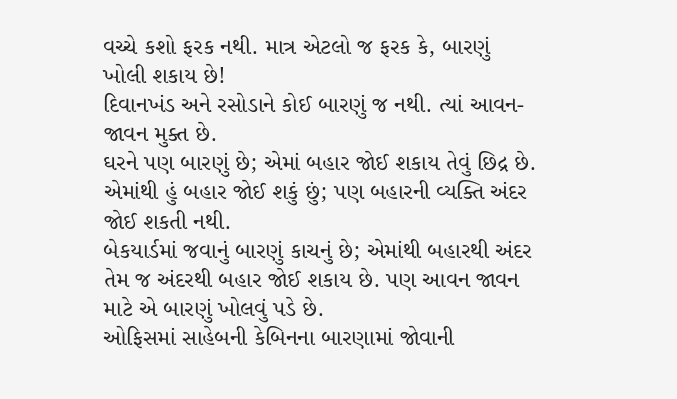વચ્ચે કશો ફરક નથી. માત્ર એટલો જ ફરક કે, બારણું ખોલી શકાય છે!
દિવાનખંડ અને રસોડાને કોઈ બારણું જ નથી. ત્યાં આવન-જાવન મુક્ત છે.
ઘરને પણ બારણું છે; એમાં બહાર જોઈ શકાય તેવું છિદ્ર છે. એમાંથી હું બહાર જોઈ શકું છું; પણ બહારની વ્યક્તિ અંદર જોઈ શકતી નથી.
બેકયાર્ડમાં જવાનું બારણું કાચનું છે; એમાંથી બહારથી અંદર તેમ જ અંદરથી બહાર જોઈ શકાય છે. પણ આવન જાવન માટે એ બારણું ખોલવું પડે છે.
ઓફિસમાં સાહેબની કેબિનના બારણામાં જોવાની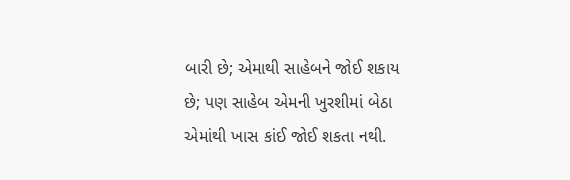બારી છે; એમાથી સાહેબને જોઈ શકાય છે; પણ સાહેબ એમની ખુરશીમાં બેઠા એમાંથી ખાસ કાંઈ જોઈ શકતા નથી.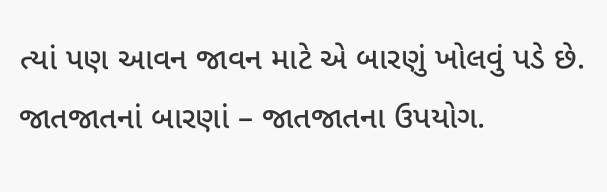ત્યાં પણ આવન જાવન માટે એ બારણું ખોલવું પડે છે.
જાતજાતનાં બારણાં – જાતજાતના ઉપયોગ.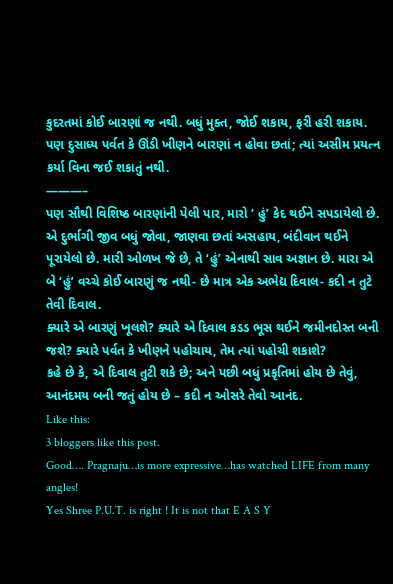કુદરતમાં કોઈ બારણાં જ નથી. બધું મુક્ત, જોઈ શકાય, ફરી હરી શકાય. પણ દુસાધ્ય પર્વત કે ઊંડી ખીણને બારણાં ન હોવા છતાં; ત્યાં અસીમ પ્રયત્ન કર્યા વિના જઈ શકાતું નથી.
———–
પણ સૌથી વિશિષ્ઠ બારણાંની પેલી પાર, મારો ‘ હું’ કેદ થઈને સપડાયેલો છે. એ દુર્ભાગી જીવ બધું જોવા, જાણવા છતાં અસહાય, બંદીવાન થઈને પૂરાયેલો છે. મારી ઓળખ જે છે, તે ‘હું’ એનાથી સાવ અજ્ઞાન છે. મારા એ બે ‘હું’ વચ્ચે કોઈ બારણું જ નથી- છે માત્ર એક અભેદ્ય દિવાલ- કદી ન તુટે તેવી દિવાલ.
ક્યારે એ બારણું ખૂલશે? ક્યારે એ દિવાલ કડડ ભૂસ થઈને જમીનદોસ્ત બની જશે? ક્યારે પર્વત કે ખીણને પહોચાય, તેમ ત્યાં પહોચી શકાશે?
કહે છે કે, એ દિવાલ તુટી શકે છે; અને પછી બધું પ્રકૃતિમાં હોય છે તેવું, આનંદમય બની જતું હોય છે – કદી ન ઓસરે તેવો આનંદ.
Like this:
3 bloggers like this post.
Good…. Pragnaju…is more expressive…has watched LIFE from many angles!
Yes Shree P.U.T. is right ! It is not that E A S Y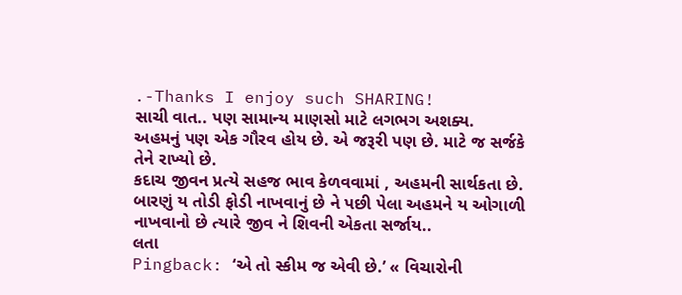.-Thanks I enjoy such SHARING!
સાચી વાત.. પણ સામાન્ય માણસો માટે લગભગ અશક્ય.
અહમનું પણ એક ગૌરવ હોય છે. એ જરૂરી પણ છે. માટે જ સર્જકે તેને રાખ્યો છે.
કદાચ જીવન પ્રત્યે સહજ ભાવ કેળવવામાં , અહમની સાર્થકતા છે.
બારણું ય તોડી ફોડી નાખવાનું છે ને પછી પેલા અહમને ય ઓગાળી નાખવાનો છે ત્યારે જીવ ને શિવની એકતા સર્જાય..
લતા
Pingback: ‘એ તો સ્કીમ જ એવી છે.’ « વિચારોની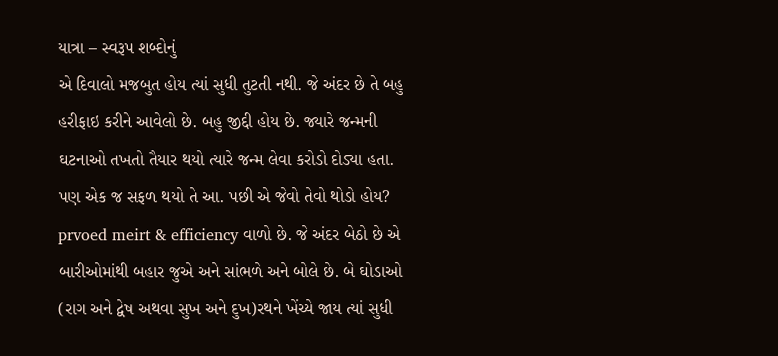યાત્રા – સ્વરૂપ શબ્દોનું
એ દિવાલો મજબુત હોય ત્યાં સુધી તુટતી નથી. જે અંદર છે તે બહુ હરીફાઇ કરીને આવેલો છે. બહુ જીદ્દી હોય છે. જ્યારે જન્મની ઘટનાઓ તખતો તૈયાર થયો ત્યારે જન્મ લેવા કરોડો દોડ્યા હતા. પણ એક જ સફળ થયો તે આ. પછી એ જેવો તેવો થોડો હોય? prvoed meirt & efficiency વાળો છે. જે અંદર બેઠો છે એ બારીઓમાંથી બહાર જુએ અને સાંભળે અને બોલે છે. બે ઘોડાઓ (રાગ અને દ્વેષ અથવા સુખ અને દુખ)રથને ખેંચ્યે જાય ત્યાં સુધી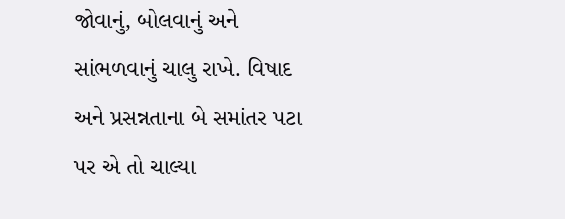જોવાનું, બોલવાનું અને સાંભળવાનું ચાલુ રાખે. વિષાદ અને પ્રસન્નતાના બે સમાંતર પટા પર એ તો ચાલ્યા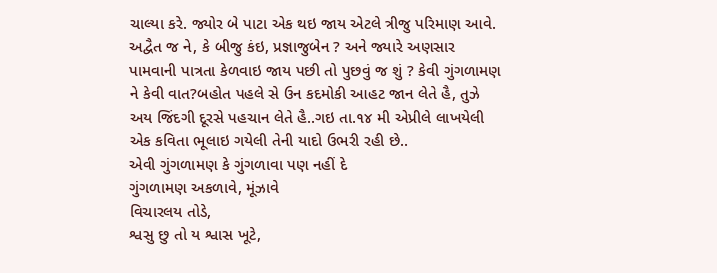ચાલ્યા કરે. જ્યોર બે પાટા એક થઇ જાય એટલે ત્રીજુ પરિમાણ આવે. અદ્વૈત જ ને, કે બીજુ કંઇ, પ્રજ્ઞાજુબેન ? અને જ્યારે અણસાર પામવાની પાત્રતા કેળવાઇ જાય પછી તો પુછવું જ શું ? કેવી ગુંગળામણ ને કેવી વાત?બહોત પહલે સે ઉન કદમોકી આહટ જાન લેતે હૈ, તુઝે અય જિંદગી દૂરસે પહચાન લેતે હૈ..ગઇ તા.૧૪ મી એપ્રીલે લાખયેલી એક કવિતા ભૂલાઇ ગયેલી તેની યાદો ઉભરી રહી છે..
એવી ગુંગળામણ કે ગુંગળાવા પણ નહીં દે
ગુંગળામણ અકળાવે, મૂંઝાવે
વિચારલય તોડે,
શ્વસુ છુ તો ય શ્વાસ ખૂટે,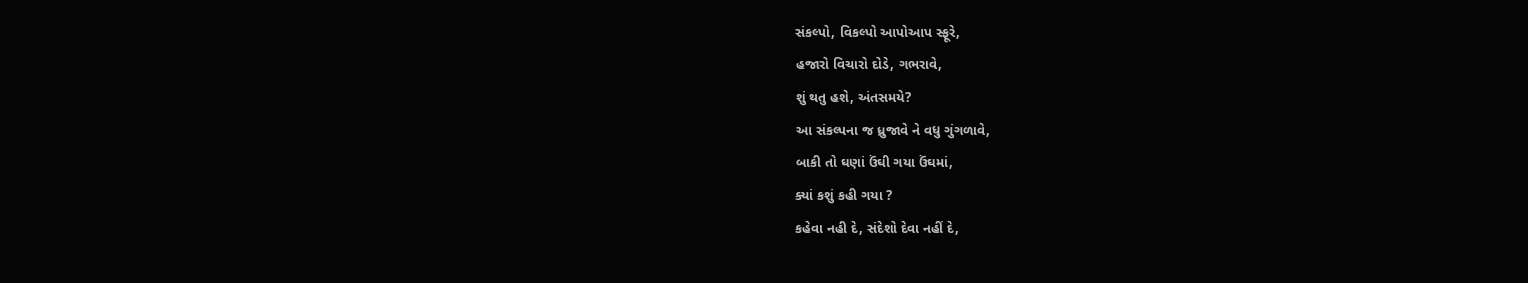સંકલ્પો, વિકલ્પો આપોઆપ સ્ફૂરે,
હજારો વિચારો દોડે, ગભરાવે,
શું થતુ હશે, અંતસમયે?
આ સંકલ્પના જ ધ્રુજાવે ને વધુ ગુંગળાવે,
બાકી તો ઘણાં ઉંઘી ગયા ઉંઘમાં,
ક્યાં કશું કહી ગયા ?
કહેવા નહી દે, સંદેશો દેવા નહીં દે,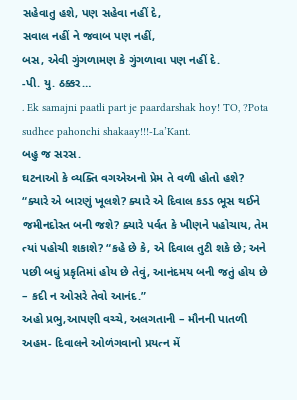સહેવાતુ હશે, પણ સહેવા નહીં દે,
સવાલ નહીં ને જવાબ પણ નહીં,
બસ, એવી ગુંગળામણ કે ગુંગળાવા પણ નહીં દે.
-પી. યુ. ઠક્કર…
. Ek samajni paatli part je paardarshak hoy! TO, ?Pota sudhee pahonchi shakaay!!!-La’Kant.
બહુ જ સરસ.
ઘટનાઓ કે વ્યક્તિ વગએઅનો પ્રેમ તે વળી હોતો હશે?
“ક્યારે એ બારણું ખૂલશે? ક્યારે એ દિવાલ કડડ ભૂસ થઈને જમીનદોસ્ત બની જશે? ક્યારે પર્વત કે ખીણને પહોચાય, તેમ ત્યાં પહોચી શકાશે? “કહે છે કે, એ દિવાલ તુટી શકે છે; અને પછી બધું પ્રકૃતિમાં હોય છે તેવું, આનંદમય બની જતું હોય છે – કદી ન ઓસરે તેવો આનંદ.”
અહો પ્રભુ,આપણી વચ્ચે, અલગતાની – મૌનની પાતળી અહમ- દિવાલને ઓળંગવાનો પ્રયત્ન મેં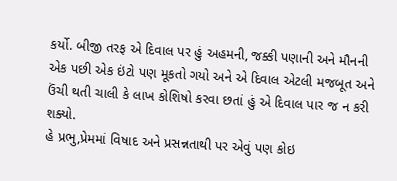કર્યો. બીજી તરફ એ દિવાલ પર હું અહમની, જક્કી પણાની અને મૌનની એક પછી એક ઇંટો પણ મૂકતો ગયો અને એ દિવાલ એટલી મજબૂત અને ઉંચી થતી ચાલી કે લાખ કોશિષો કરવા છતાં હું એ દિવાલ પાર જ ન કરી શક્યો.
હે પ્રભુ,પ્રેમમાં વિષાદ અને પ્રસન્નતાથી પર એવું પણ કોઇ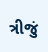ત્રીજું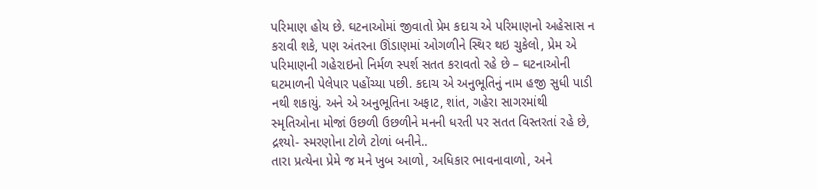પરિમાણ હોય છે. ઘટનાઓમાં જીવાતો પ્રેમ કદાચ એ પરિમાણનો અહેસાસ ન કરાવી શકે, પણ અંતરના ઊંડાણમાં ઓગળીને સ્થિર થઇ ચુકેલો, પ્રેમ એ પરિમાણની ગહેરાઇનો નિર્મળ સ્પર્શ સતત કરાવતો રહે છે – ઘટનાઓની ઘટમાળની પેલેપાર પહોંચ્યા પછી. કદાચ એ અનુભૂતિનું નામ હજી સુધી પાડી નથી શકાયું. અને એ અનુભૂતિના અફાટ, શાંત, ગહેરા સાગરમાંથી સ્મૃતિઓના મોજાં ઉછળી ઉછળીને મનની ધરતી પર સતત વિસ્તરતાં રહે છે, દ્રશ્યો- સ્મરણોના ટોળે ટોળાં બનીને..
તારા પ્રત્યેના પ્રેમે જ મને ખુબ આળો, અધિકાર ભાવનાવાળો, અને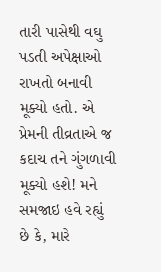તારી પાસેથી વઘુ પડતી અપેક્ષાઓ રાખતો બનાવી મૂક્યો હતો. એ પ્રેમની તીવ્રતાએ જ કદાચ તને ગુંગળાવી મૂક્યો હશે! મને સમજાઇ હવે રહ્યું છે કે, મારે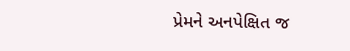પ્રેમને અનપેક્ષિત જ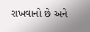રાખવાનો છે અને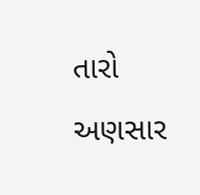તારો અણસાર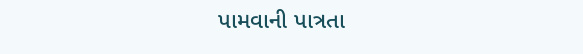પામવાની પાત્રતા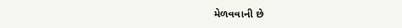મેળવવાની છે